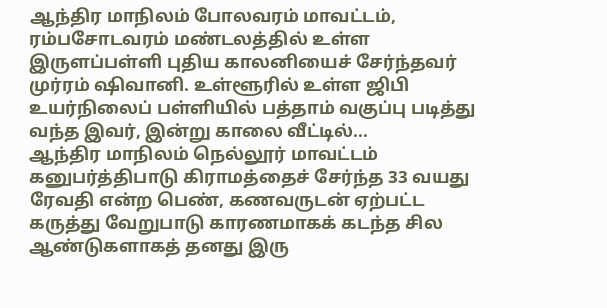ஆந்திர மாநிலம் போலவரம் மாவட்டம், ரம்பசோடவரம் மண்டலத்தில் உள்ள இருளப்பள்ளி புதிய காலனியைச் சேர்ந்தவர் முர்ரம் ஷிவானி. உள்ளூரில் உள்ள ஜிபி உயர்நிலைப் பள்ளியில் பத்தாம் வகுப்பு படித்து வந்த இவர், இன்று காலை வீட்டில்...
ஆந்திர மாநிலம் நெல்லூர் மாவட்டம் கனுபர்த்திபாடு கிராமத்தைச் சேர்ந்த 33 வயது ரேவதி என்ற பெண், கணவருடன் ஏற்பட்ட கருத்து வேறுபாடு காரணமாகக் கடந்த சில ஆண்டுகளாகத் தனது இரு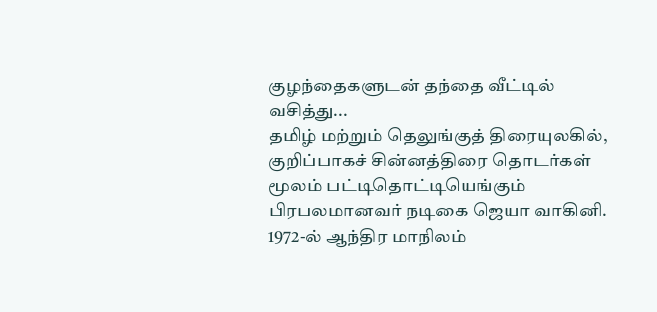குழந்தைகளுடன் தந்தை வீட்டில் வசித்து...
தமிழ் மற்றும் தெலுங்குத் திரையுலகில், குறிப்பாகச் சின்னத்திரை தொடர்கள் மூலம் பட்டிதொட்டியெங்கும் பிரபலமானவர் நடிகை ஜெயா வாகினி. 1972-ல் ஆந்திர மாநிலம்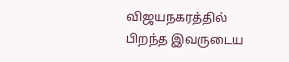விஜயநகரத்தில் பிறந்த இவருடைய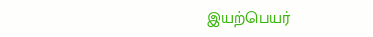இயற்பெயர்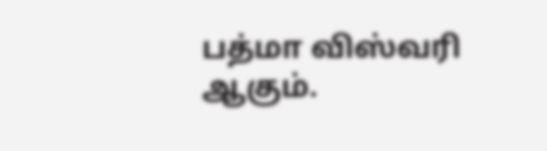பத்மா விஸ்வரி ஆகும்.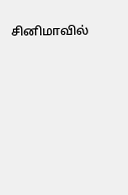சினிமாவில்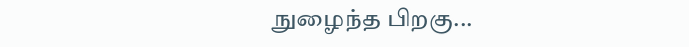நுழைந்த பிறகு...